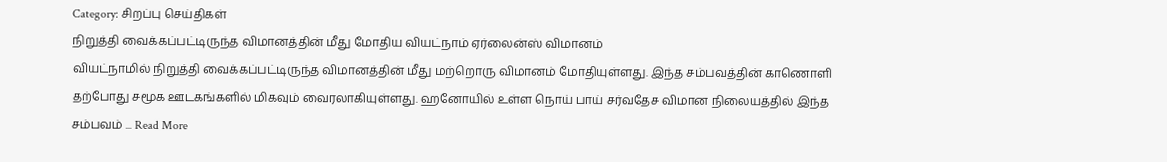Category: சிறப்பு செய்திகள்
நிறுத்தி வைக்கப்பட்டிருந்த விமானத்தின் மீது மோதிய வியட்நாம் ஏர்லைன்ஸ் விமானம்
வியட்நாமில் நிறுத்தி வைக்கப்பட்டிருந்த விமானத்தின் மீது மற்றொரு விமானம் மோதியுள்ளது. இந்த சம்பவத்தின் காணொளி தற்போது சமூக ஊடகங்களில் மிகவும் வைரலாகியுள்ளது. ஹனோயில் உள்ள நொய் பாய் சர்வதேச விமான நிலையத்தில் இந்த சம்பவம் ... Read More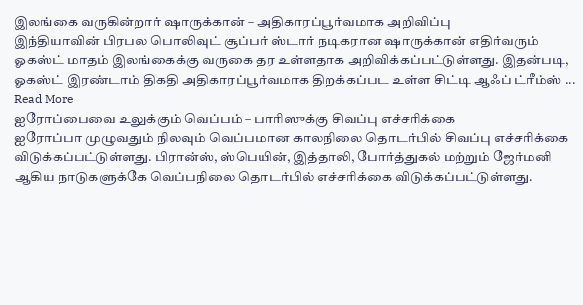இலங்கை வருகின்றார் ஷாருக்கான் – அதிகாரப்பூர்வமாக அறிவிப்பு
இந்தியாவின் பிரபல பொலிவுட் சூப்பர் ஸ்டார் நடிகரான ஷாருக்கான் எதிர்வரும் ஓகஸ்ட் மாதம் இலங்கைக்கு வருகை தர உள்ளதாக அறிவிக்கப்பட்டுள்ளது. இதன்படி, ஓகஸ்ட் இரண்டாம் திகதி அதிகாரப்பூர்வமாக திறக்கப்பட உள்ள சிட்டி ஆஃப் ட்ரீம்ஸ் ... Read More
ஐரோப்பைவை உலுக்கும் வெப்பம் – பாரிஸுக்கு சிவப்பு எச்சரிக்கை
ஐரோப்பா முழுவதும் நிலவும் வெப்பமான காலநிலை தொடர்பில் சிவப்பு எச்சரிக்கை விடுக்கப்பட்டுள்ளது. பிரான்ஸ், ஸ்பெயின், இத்தாலி, போர்த்துகல் மற்றும் ஜேர்மனி ஆகிய நாடுகளுக்கே வெப்பநிலை தொடர்பில் எச்சரிக்கை விடுக்கப்பட்டுள்ளது.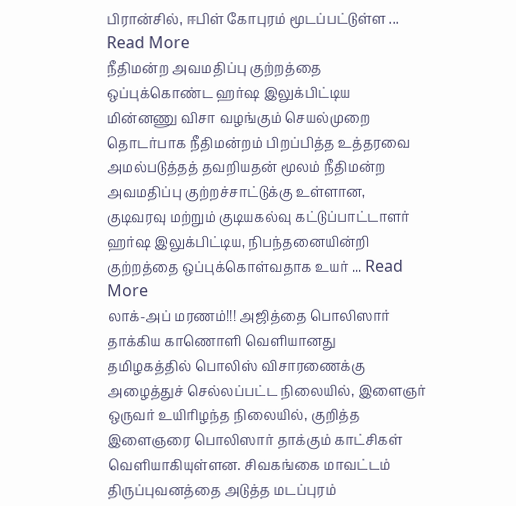பிரான்சில், ஈபிள் கோபுரம் மூடப்பட்டுள்ள ... Read More
நீதிமன்ற அவமதிப்பு குற்றத்தை ஒப்புக்கொண்ட ஹர்ஷ இலுக்பிட்டிய
மின்னணு விசா வழங்கும் செயல்முறை தொடர்பாக நீதிமன்றம் பிறப்பித்த உத்தரவை அமல்படுத்தத் தவறியதன் மூலம் நீதிமன்ற அவமதிப்பு குற்றச்சாட்டுக்கு உள்ளான, குடிவரவு மற்றும் குடியகல்வு கட்டுப்பாட்டாளர் ஹர்ஷ இலுக்பிட்டிய, நிபந்தனையின்றி குற்றத்தை ஒப்புக்கொள்வதாக உயர் ... Read More
லாக்-அப் மரணம்!!! அஜித்தை பொலிஸார் தாக்கிய காணொளி வெளியானது
தமிழகத்தில் பொலிஸ் விசாரணைக்கு அழைத்துச் செல்லப்பட்ட நிலையில், இளைஞர் ஒருவர் உயிரிழந்த நிலையில், குறித்த இளைஞரை பொலிஸார் தாக்கும் காட்சிகள் வெளியாகியுள்ளன. சிவகங்கை மாவட்டம் திருப்புவனத்தை அடுத்த மடப்புரம்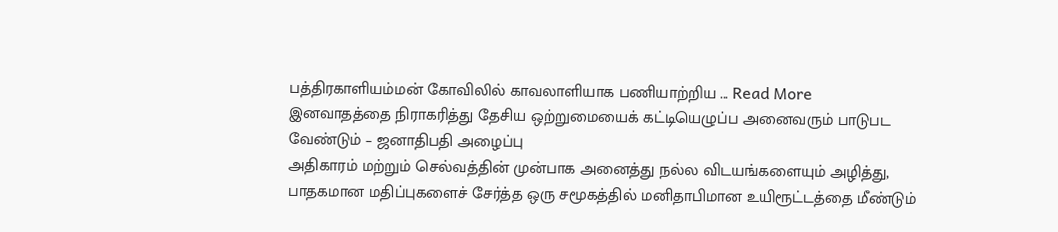பத்திரகாளியம்மன் கோவிலில் காவலாளியாக பணியாற்றிய ... Read More
இனவாதத்தை நிராகரித்து தேசிய ஒற்றுமையைக் கட்டியெழுப்ப அனைவரும் பாடுபட வேண்டும் – ஜனாதிபதி அழைப்பு
அதிகாரம் மற்றும் செல்வத்தின் முன்பாக அனைத்து நல்ல விடயங்களையும் அழித்து, பாதகமான மதிப்புகளைச் சேர்த்த ஒரு சமூகத்தில் மனிதாபிமான உயிரூட்டத்தை மீண்டும்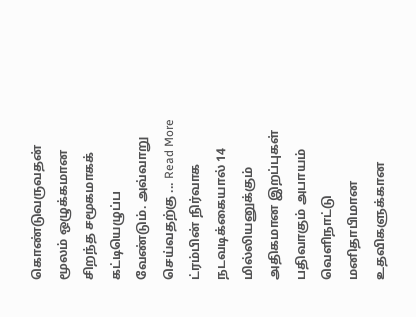கொண்டுவருவதன் மூலம் ஒழுக்கமான சிறந்த சமூகமாகக் கட்டியெழுப்ப வேண்டும். அவ்வாறு செய்வதற்கு ... Read More
ட்ரம்பின் நிர்வாக நடவடிக்கையால் 14 மில்லியனுக்கும் அதிகமான இறப்புகள் பதிவாகும் அபாயம்
வெளிநாட்டு மனிதாபிமான உதவிகளுக்கான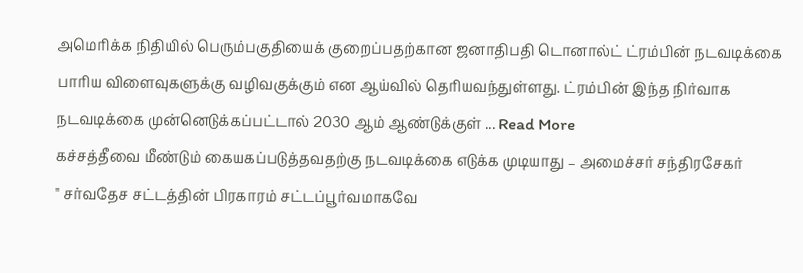அமெரிக்க நிதியில் பெரும்பகுதியைக் குறைப்பதற்கான ஜனாதிபதி டொனால்ட் ட்ரம்பின் நடவடிக்கை பாரிய விளைவுகளுக்கு வழிவகுக்கும் என ஆய்வில் தெரியவந்துள்ளது. ட்ரம்பின் இந்த நிர்வாக நடவடிக்கை முன்னெடுக்கப்பட்டால் 2030 ஆம் ஆண்டுக்குள் ... Read More
கச்சத்தீவை மீண்டும் கையகப்படுத்தவதற்கு நடவடிக்கை எடுக்க முடியாது – அமைச்சர் சந்திரசேகர்
" சர்வதேச சட்டத்தின் பிரகாரம் சட்டப்பூர்வமாகவே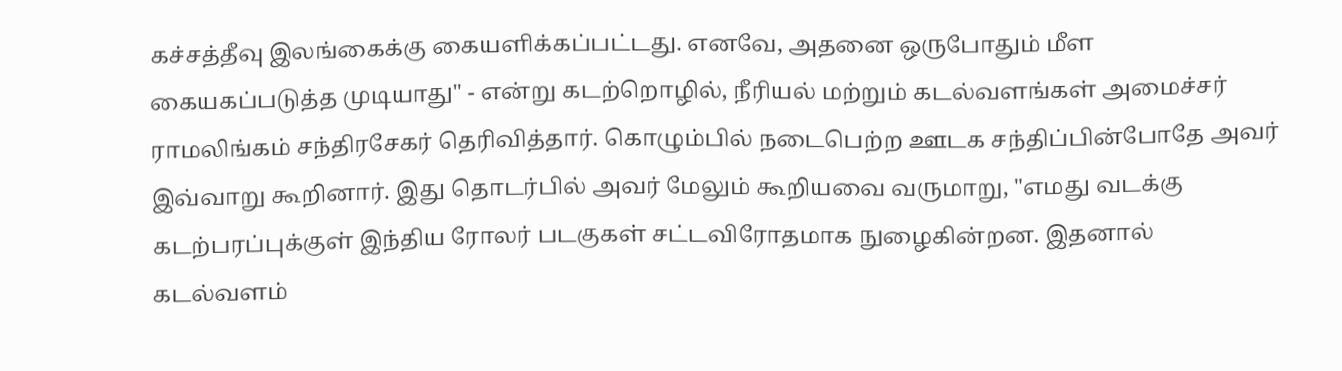கச்சத்தீவு இலங்கைக்கு கையளிக்கப்பட்டது. எனவே, அதனை ஒருபோதும் மீள கையகப்படுத்த முடியாது" - என்று கடற்றொழில், நீரியல் மற்றும் கடல்வளங்கள் அமைச்சர் ராமலிங்கம் சந்திரசேகர் தெரிவித்தார். கொழும்பில் நடைபெற்ற ஊடக சந்திப்பின்போதே அவர் இவ்வாறு கூறினார். இது தொடர்பில் அவர் மேலும் கூறியவை வருமாறு, "எமது வடக்கு கடற்பரப்புக்குள் இந்திய ரோலர் படகுகள் சட்டவிரோதமாக நுழைகின்றன. இதனால் கடல்வளம்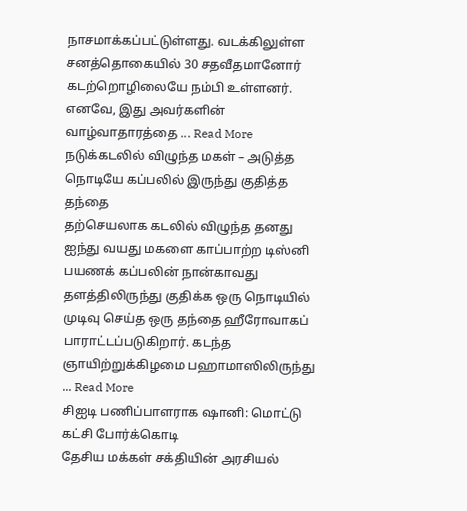நாசமாக்கப்பட்டுள்ளது. வடக்கிலுள்ள சனத்தொகையில் 30 சதவீதமானோர் கடற்றொழிலையே நம்பி உள்ளனர். எனவே, இது அவர்களின் வாழ்வாதாரத்தை ... Read More
நடுக்கடலில் விழுந்த மகள் – அடுத்த நொடியே கப்பலில் இருந்து குதித்த தந்தை
தற்செயலாக கடலில் விழுந்த தனது ஐந்து வயது மகளை காப்பாற்ற டிஸ்னி பயணக் கப்பலின் நான்காவது தளத்திலிருந்து குதிக்க ஒரு நொடியில் முடிவு செய்த ஒரு தந்தை ஹீரோவாகப் பாராட்டப்படுகிறார். கடந்த ஞாயிற்றுக்கிழமை பஹாமாஸிலிருந்து ... Read More
சிஐடி பணிப்பாளராக ஷானி: மொட்டு கட்சி போர்க்கொடி
தேசிய மக்கள் சக்தியின் அரசியல்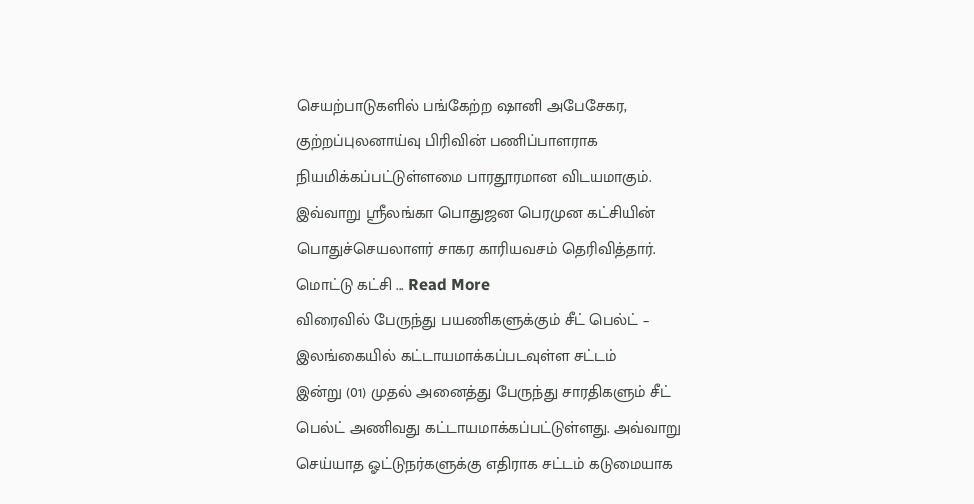செயற்பாடுகளில் பங்கேற்ற ஷானி அபேசேகர, குற்றப்புலனாய்வு பிரிவின் பணிப்பாளராக நியமிக்கப்பட்டுள்ளமை பாரதூரமான விடயமாகும். இவ்வாறு ஸ்ரீலங்கா பொதுஜன பெரமுன கட்சியின் பொதுச்செயலாளர் சாகர காரியவசம் தெரிவித்தார். மொட்டு கட்சி ... Read More
விரைவில் பேருந்து பயணிகளுக்கும் சீட் பெல்ட் – இலங்கையில் கட்டாயமாக்கப்படவுள்ள சட்டம்
இன்று (01) முதல் அனைத்து பேருந்து சாரதிகளும் சீட் பெல்ட் அணிவது கட்டாயமாக்கப்பட்டுள்ளது. அவ்வாறு செய்யாத ஓட்டுநர்களுக்கு எதிராக சட்டம் கடுமையாக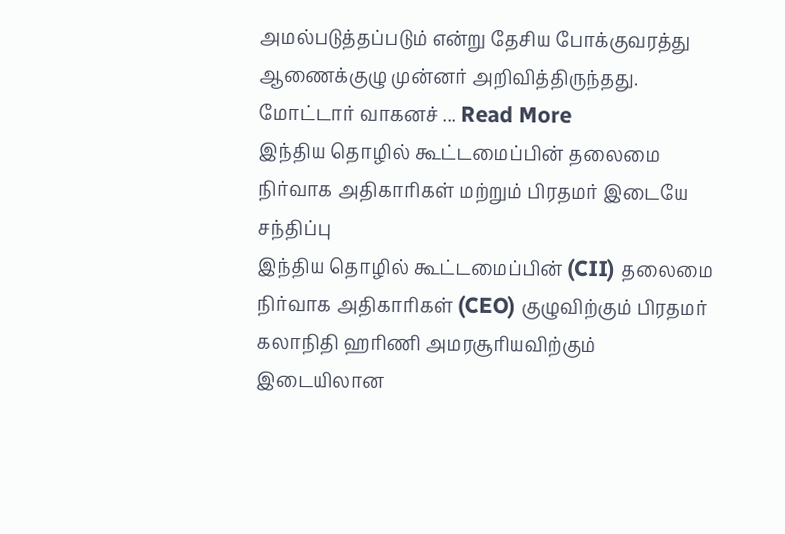அமல்படுத்தப்படும் என்று தேசிய போக்குவரத்து ஆணைக்குழு முன்னர் அறிவித்திருந்தது. மோட்டார் வாகனச் ... Read More
இந்திய தொழில் கூட்டமைப்பின் தலைமை நிர்வாக அதிகாரிகள் மற்றும் பிரதமர் இடையே சந்திப்பு
இந்திய தொழில் கூட்டமைப்பின் (CII) தலைமை நிர்வாக அதிகாரிகள் (CEO) குழுவிற்கும் பிரதமர் கலாநிதி ஹரிணி அமரசூரியவிற்கும் இடையிலான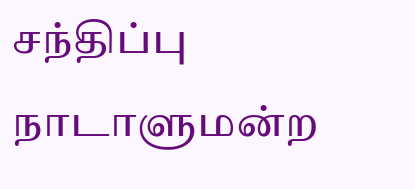சந்திப்பு நாடாளுமன்ற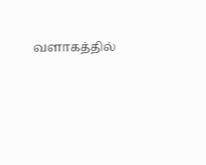வளாகத்தில்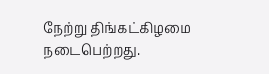நேற்று திங்கட்கிழமை நடைபெற்றது.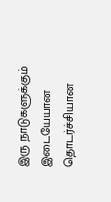இரு நாடுகளுக்கும் இடையேயான தொடர்ச்சியான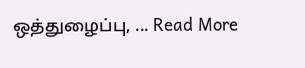ஒத்துழைப்பு, ... Read More